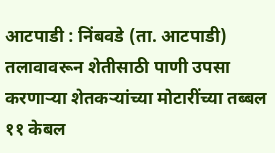आटपाडी : निंबवडे (ता. आटपाडी) तलावावरून शेतीसाठी पाणी उपसा करणाऱ्या शेतकऱ्यांच्या मोटारींच्या तब्बल ११ केबल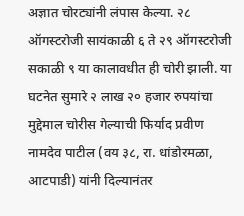अज्ञात चोरट्यांनी लंपास केल्या. २८ ऑगस्टरोजी सायंकाळी ६ ते २९ ऑगस्टरोजी सकाळी ९ या कालावधीत ही चोरी झाली. या घटनेत सुमारे २ लाख २० हजार रुपयांचा मुद्देमाल चोरीस गेल्याची फिर्याद प्रवीण नामदेव पाटील (वय ३८, रा. धांडोरमळा, आटपाडी) यांनी दिल्यानंतर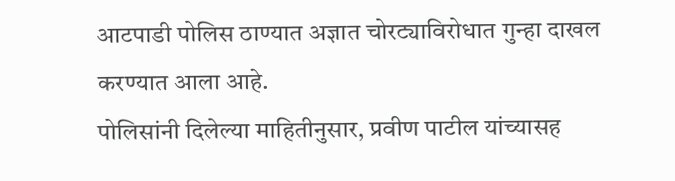आटपाडी पोलिस ठाण्यात अज्ञात चोरट्याविरोधात गुन्हा दाखल करण्यात आला आहे.
पोलिसांनी दिलेल्या माहितीनुसार, प्रवीण पाटील यांच्यासह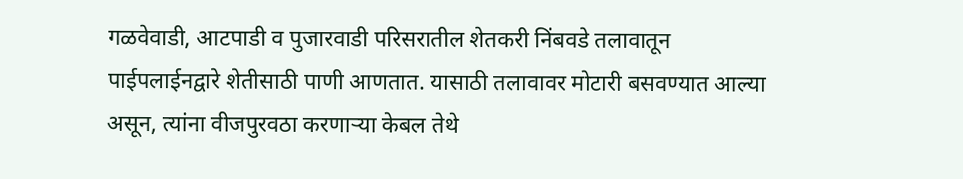गळवेवाडी, आटपाडी व पुजारवाडी परिसरातील शेतकरी निंबवडे तलावातून पाईपलाईनद्वारे शेतीसाठी पाणी आणतात. यासाठी तलावावर मोटारी बसवण्यात आल्या असून, त्यांना वीजपुरवठा करणाऱ्या केबल तेथे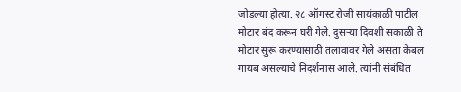जोडल्या होत्या. २८ ऑगस्ट रोजी सायंकाळी पाटील मोटार बंद करून घरी गेले. दुसऱ्या दिवशी सकाळी ते मोटार सुरू करण्यासाठी तलावावर गेले असता केबल गायब असल्याचे निदर्शनास आले. त्यांनी संबंधित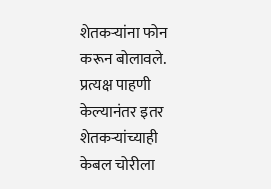शेतकऱ्यांना फोन करून बोलावले. प्रत्यक्ष पाहणी केल्यानंतर इतर शेतकऱ्यांच्याही केबल चोरीला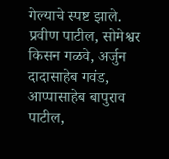गेल्याचे स्पष्ट झाले.
प्रवीण पाटील, सोमेश्वर किसन गळवे, अर्जुन दादासाहेब गवंड, आप्पासाहेब बापुराव पाटील,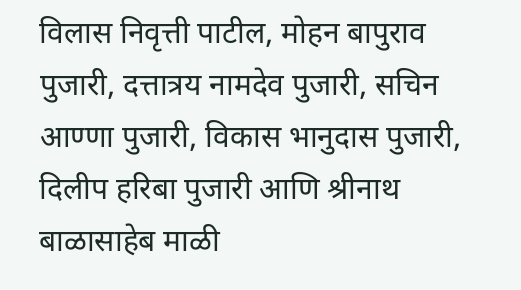विलास निवृत्ती पाटील, मोहन बापुराव पुजारी, दत्तात्रय नामदेव पुजारी, सचिन आण्णा पुजारी, विकास भानुदास पुजारी, दिलीप हरिबा पुजारी आणि श्रीनाथ बाळासाहेब माळी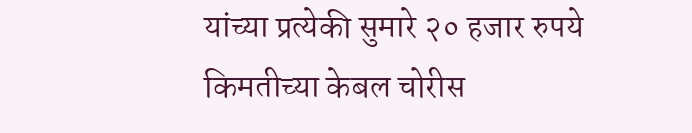यांच्या प्रत्येकी सुमारे २० हजार रुपये किमतीच्या केबल चोरीस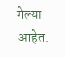गेल्या आहेत.